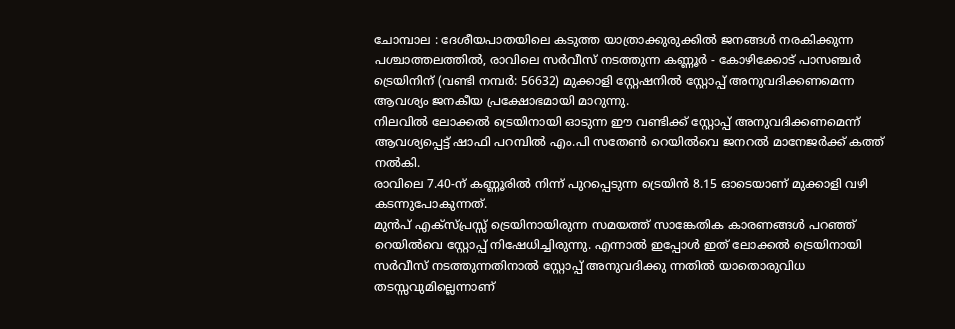ചോമ്പാല : ദേശീയപാതയിലെ കടുത്ത യാത്രാക്കുരുക്കിൽ ജനങ്ങൾ നരകിക്കുന്ന പശ്ചാത്തലത്തിൽ, രാവിലെ സർവീസ് നടത്തുന്ന കണ്ണൂർ - കോഴിക്കോട് പാസഞ്ചർ ട്രെയിനിന് (വണ്ടി നമ്പർ: 56632) മുക്കാളി സ്റ്റേഷനിൽ സ്റ്റോപ്പ് അനുവദിക്കണമെന്ന ആവശ്യം ജനകീയ പ്രക്ഷോഭമായി മാറുന്നു.
നിലവിൽ ലോക്കൽ ട്രെയിനായി ഓടുന്ന ഈ വണ്ടിക്ക് സ്റ്റോപ്പ് അനുവദിക്കണമെന്ന് ആവശ്യപ്പെട്ട് ഷാഫി പറമ്പിൽ എം.പി സതേൺ റെയിൽവെ ജനറൽ മാനേജർക്ക് കത്ത് നൽകി.
രാവിലെ 7.40-ന് കണ്ണൂരിൽ നിന്ന് പുറപ്പെടുന്ന ട്രെയിൻ 8.15 ഓടെയാണ് മുക്കാളി വഴി കടന്നുപോകുന്നത്.
മുൻപ് എക്സ്പ്രസ്സ് ട്രെയിനായിരുന്ന സമയത്ത് സാങ്കേതിക കാരണങ്ങൾ പറഞ്ഞ് റെയിൽവെ സ്റ്റോപ്പ് നിഷേധിച്ചിരുന്നു. എന്നാൽ ഇപ്പോൾ ഇത് ലോക്കൽ ട്രെയിനായി സർവീസ് നടത്തുന്നതിനാൽ സ്റ്റോപ്പ് അനുവദിക്കു ന്നതിൽ യാതൊരുവിധ തടസ്സവുമില്ലെന്നാണ്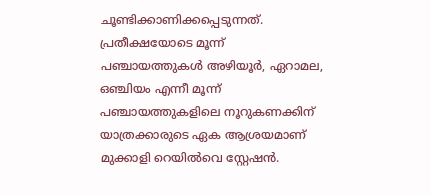ചൂണ്ടിക്കാണിക്കപ്പെടുന്നത്.
പ്രതീക്ഷയോടെ മൂന്ന് പഞ്ചായത്തുകൾ അഴിയൂർ, ഏറാമല, ഒഞ്ചിയം എന്നീ മൂന്ന് പഞ്ചായത്തുകളിലെ നൂറുകണക്കിന് യാത്രക്കാരുടെ ഏക ആശ്രയമാണ് മുക്കാളി റെയിൽവെ സ്റ്റേഷൻ.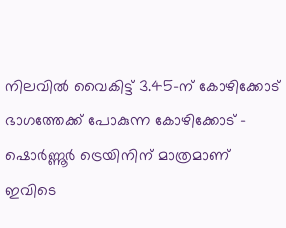നിലവിൽ വൈകിട്ട് 3.45-ന് കോഴിക്കോട് ഭാഗത്തേക്ക് പോകുന്ന കോഴിക്കോട് - ഷൊർണ്ണൂർ ട്രെയിനിന് മാത്രമാണ് ഇവിടെ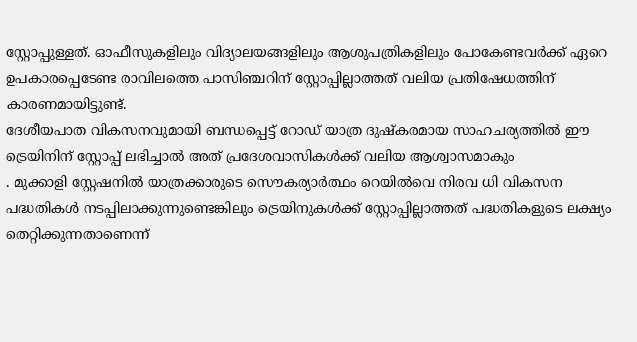സ്റ്റോപ്പുള്ളത്. ഓഫീസുകളിലും വിദ്യാലയങ്ങളിലും ആശുപത്രികളിലും പോകേണ്ടവർക്ക് ഏറെ ഉപകാരപ്പെടേണ്ട രാവിലത്തെ പാസിഞ്ചറിന് സ്റ്റോപ്പില്ലാത്തത് വലിയ പ്രതിഷേധത്തിന് കാരണമായിട്ടുണ്ട്.
ദേശീയപാത വികസനവുമായി ബന്ധപ്പെട്ട് റോഡ് യാത്ര ദുഷ്കരമായ സാഹചര്യത്തിൽ ഈ ട്രെയിനിന് സ്റ്റോപ്പ് ലഭിച്ചാൽ അത് പ്രദേശവാസികൾക്ക് വലിയ ആശ്വാസമാകും
. മുക്കാളി സ്റ്റേഷനിൽ യാത്രക്കാരുടെ സൌകര്യാർത്ഥം റെയിൽവെ നിരവ ധി വികസന പദ്ധതികൾ നടപ്പിലാക്കുന്നുണ്ടെങ്കിലും ട്രെയിനുകൾക്ക് സ്റ്റോപ്പില്ലാത്തത് പദ്ധതികളുടെ ലക്ഷ്യം തെറ്റിക്കുന്നതാണെന്ന്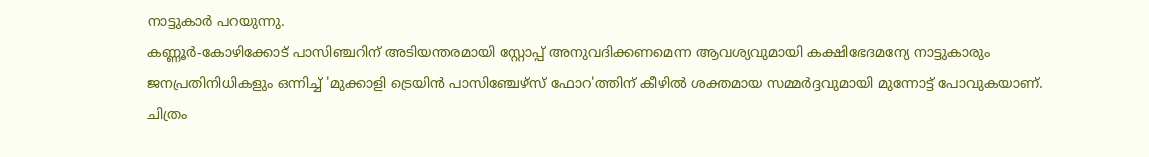നാട്ടുകാർ പറയുന്നു.
കണ്ണൂർ-കോഴിക്കോട് പാസിഞ്ചറിന് അടിയന്തരമായി സ്റ്റോപ്പ് അനുവദിക്കണമെന്ന ആവശ്യവുമായി കക്ഷിഭേദമന്യേ നാട്ടുകാരും ജനപ്രതിനിധികളും ഒന്നിച്ച് 'മുക്കാളി ട്രെയിൻ പാസിഞ്ചേഴ്സ് ഫോറ'ത്തിന് കീഴിൽ ശക്തമായ സമ്മർദ്ദവുമായി മുന്നോട്ട് പോവുകയാണ്.
ചിത്രം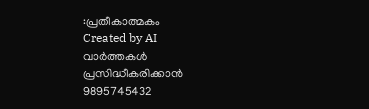:പ്രതീകാത്മകം
Created by AI
വാർത്തകൾ പ്രസിദ്ധീകരിക്കാൻ
9895745432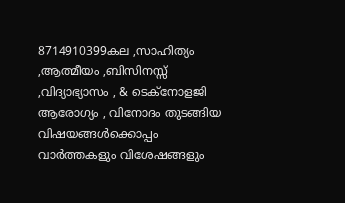8714910399കല ,സാഹിത്യം ,ആത്മീയം ,ബിസിനസ്സ് ,വിദ്യാഭ്യാസം , & ടെക്നോളജി ആരോഗ്യം , വിനോദം തുടങ്ങിയ വിഷയങ്ങൾക്കൊപ്പം വാർത്തകളും വിശേഷങ്ങളും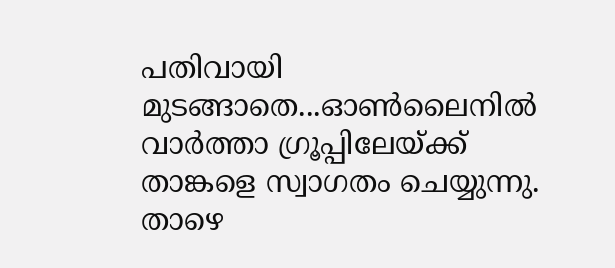പതിവായി മുടങ്ങാതെ...ഓൺലൈനിൽ വാർത്താ ഗ്രൂപ്പിലേയ്ക്ക് താങ്കളെ സ്വാഗതം ചെയ്യുന്നു. താഴെ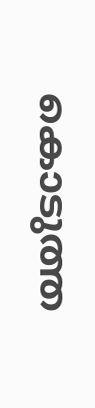കൊടുത്ത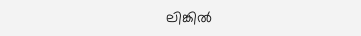ലിങ്കിൽ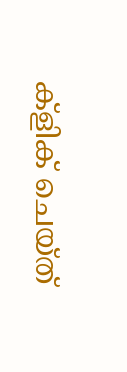ക്ളിക് ചെയ്ത്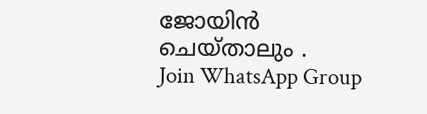ജോയിൻ ചെയ്താലും .
Join WhatsApp Group